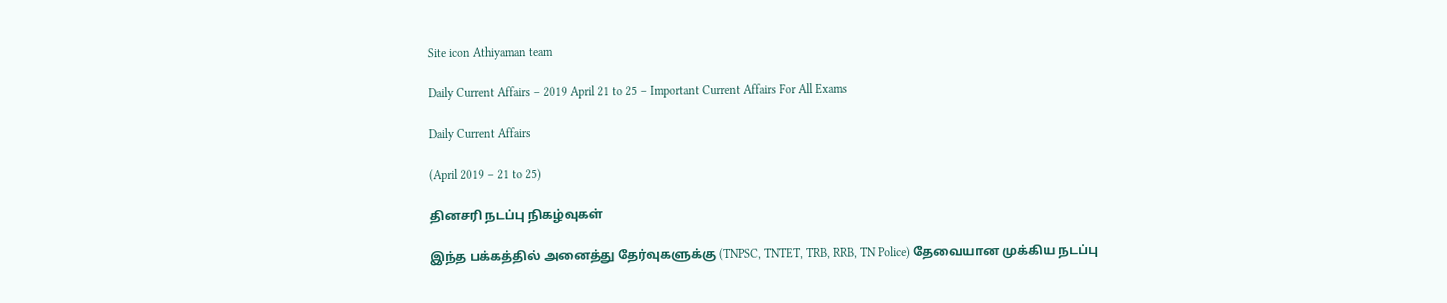Site icon Athiyaman team

Daily Current Affairs – 2019 April 21 to 25 – Important Current Affairs For All Exams

Daily Current Affairs

(April 2019 – 21 to 25)

தினசரி நடப்பு நிகழ்வுகள்

இந்த பக்கத்தில் அனைத்து தேர்வுகளுக்கு (TNPSC, TNTET, TRB, RRB, TN Police) தேவையான முக்கிய நடப்பு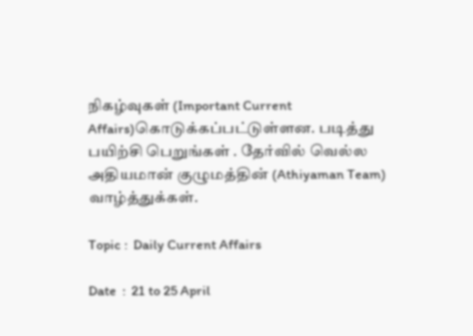நிகழ்வுகள் (Important Current Affairs)கொடுக்கப்பட்டுள்ளன. படித்து பயிற்சி பெறுங்கள் . தேர்வில் வெல்ல அதியமான் குழுமத்தின் (Athiyaman Team) வாழ்த்துக்கள்.

Topic :  Daily Current Affairs

Date  :  21 to 25 April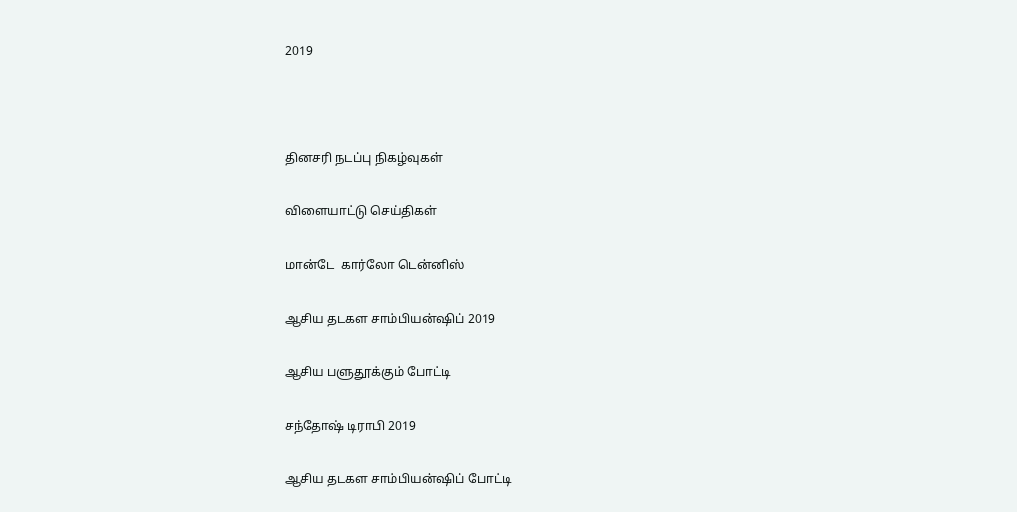2019



தினசரி நடப்பு நிகழ்வுகள்

விளையாட்டு செய்திகள்

மான்டே  கார்லோ டென்னிஸ்

ஆசிய தடகள சாம்பியன்ஷிப் 2019

ஆசிய பளுதூக்கும் போட்டி

சந்தோஷ் டிராபி 2019

ஆசிய தடகள சாம்பியன்ஷிப் போட்டி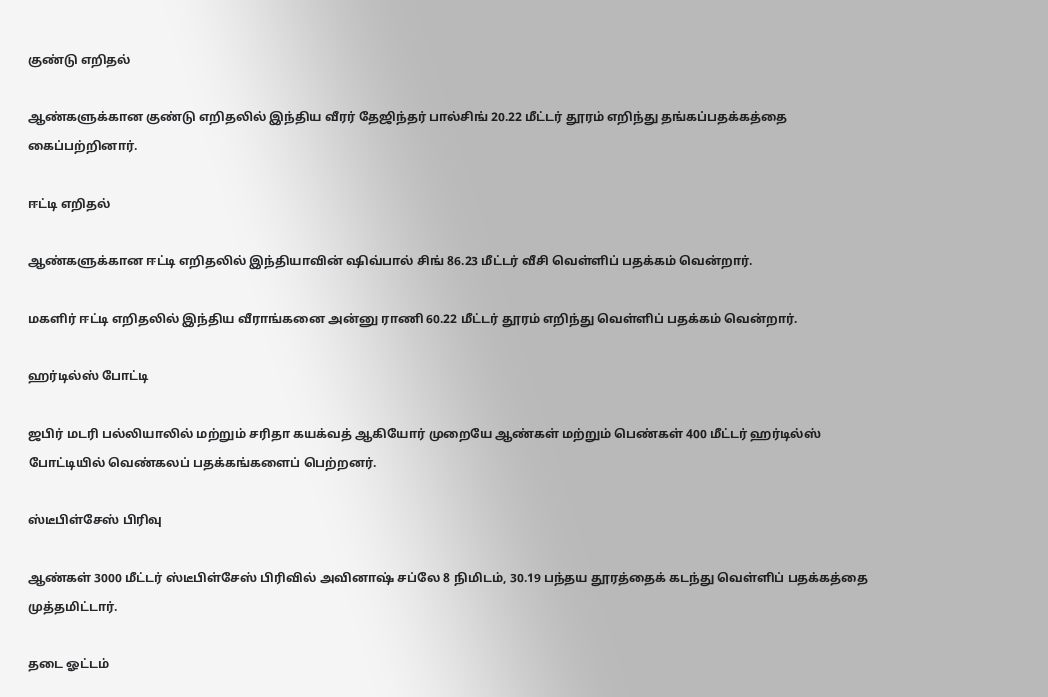குண்டு எறிதல்

ஆண்களுக்கான குண்டு எறிதலில் இந்திய வீரர் தேஜிந்தர் பால்சிங் 20.22 மீட்டர் தூரம் எறிந்து தங்கப்பதக்கத்தை கைப்பற்றினார்.

ஈட்டி எறிதல்

ஆண்களுக்கான ஈட்டி எறிதலில் இந்தியாவின் ஷிவ்பால் சிங் 86.23 மீட்டர் வீசி வெள்ளிப் பதக்கம் வென்றார்.

மகளிர் ஈட்டி எறிதலில் இந்திய வீராங்கனை அன்னு ராணி 60.22 மீட்டர் தூரம் எறிந்து வெள்ளிப் பதக்கம் வென்றார்.

ஹர்டில்ஸ் போட்டி

ஜபிர் மடரி பல்லியாலில் மற்றும் சரிதா கயக்வத் ஆகியோர் முறையே ஆண்கள் மற்றும் பெண்கள் 400 மீட்டர் ஹர்டில்ஸ் போட்டியில் வெண்கலப் பதக்கங்களைப் பெற்றனர்.

ஸ்டீபிள்சேஸ் பிரிவு

ஆண்கள் 3000 மீட்டர் ஸ்டீபிள்சேஸ் பிரிவில் அவினாஷ் சப்லே 8 நிமிடம், 30.19 பந்தய தூரத்தைக் கடந்து வெள்ளிப் பதக்கத்தை முத்தமிட்டார்.

தடை ஓட்டம்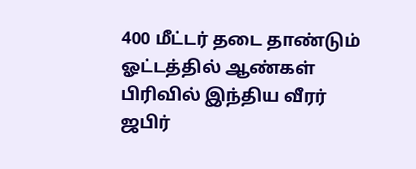400 மீட்டர் தடை தாண்டும் ஓட்டத்தில் ஆண்கள் பிரிவில் இந்திய வீரர் ஜபிர்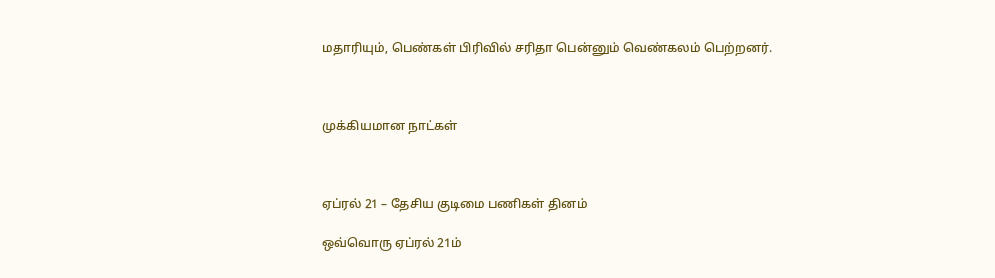மதாரியும், பெண்கள் பிரிவில் சரிதா பென்னும் வெண்கலம் பெற்றனர்.



முக்கியமான நாட்கள்



ஏப்ரல் 21 – தேசிய குடிமை பணிகள் தினம்

ஒவ்வொரு ஏப்ரல் 21ம்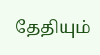தேதியும்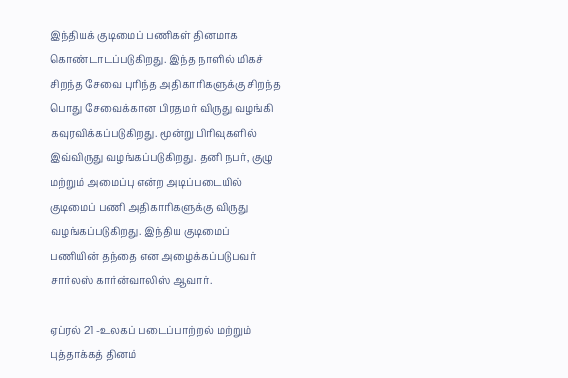இந்தியக் குடிமைப் பணிகள் தினமாக கொண்டாடப்படுகிறது. இந்த நாளில் மிகச் சிறந்த சேவை புரிந்த அதிகாரிகளுக்கு சிறந்த பொது சேவைக்கான பிரதமர் விருது வழங்கி கவுரவிக்கப்படுகிறது. மூன்று பிரிவுகளில் இவ்விருது வழங்கப்படுகிறது. தனி நபர், குழு மற்றும் அமைப்பு என்ற அடிப்படையில் குடிமைப் பணி அதிகாரிகளுக்கு விருது வழங்கப்படுகிறது. இந்திய குடிமைப் பணியின் தந்தை என அழைக்கப்படுபவர் சார்லஸ் கார்ன்வாலிஸ் ஆவார்.

ஏப்ரல் 21 -உலகப் படைப்பாற்றல் மற்றும் புத்தாக்கத் தினம்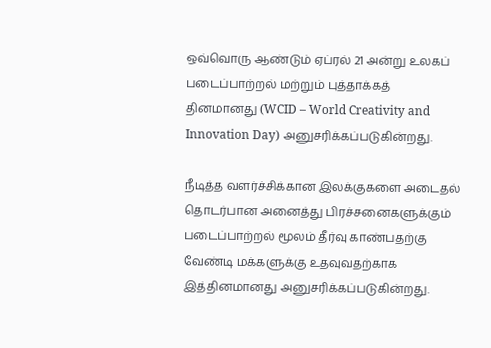ஒவ்வொரு ஆண்டும் ஏப்ரல் 21 அன்று உலகப் படைப்பாற்றல் மற்றும் புத்தாக்கத் தினமானது (WCID – World Creativity and Innovation Day) அனுசரிக்கப்படுகின்றது.

நீடித்த வளர்ச்சிக்கான இலக்குகளை அடைதல் தொடர்பான அனைத்து பிரச்சனைகளுக்கும் படைப்பாற்றல் மூலம் தீர்வு காண்பதற்கு வேண்டி மக்களுக்கு உதவுவதற்காக இத்தினமானது அனுசரிக்கப்படுகின்றது.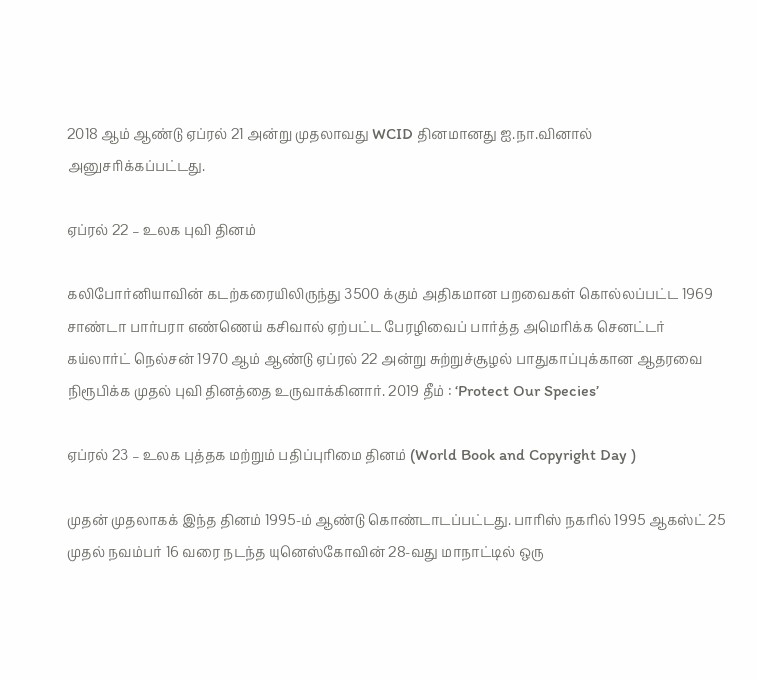2018 ஆம் ஆண்டு ஏப்ரல் 21 அன்று முதலாவது WCID தினமானது ஐ.நா.வினால் அனுசரிக்கப்பட்டது.

ஏப்ரல் 22 – உலக புவி தினம்

கலிபோர்னியாவின் கடற்கரையிலிருந்து 3500 க்கும் அதிகமான பறவைகள் கொல்லப்பட்ட 1969 சாண்டா பார்பரா எண்ணெய் கசிவால் ஏற்பட்ட பேரழிவைப் பார்த்த அமெரிக்க செனட்டர் கய்லார்ட் நெல்சன் 1970 ஆம் ஆண்டு ஏப்ரல் 22 அன்று சுற்றுச்சூழல் பாதுகாப்புக்கான ஆதரவை நிரூபிக்க முதல் புவி தினத்தை உருவாக்கினார். 2019 தீம் : ‘Protect Our Species’

ஏப்ரல் 23 – உலக புத்தக மற்றும் பதிப்புரிமை தினம் (World Book and Copyright Day )

முதன் முதலாகக் இந்த தினம் 1995-ம் ஆண்டு கொண்டாடப்பட்டது. பாரிஸ் நகரில் 1995 ஆகஸ்ட் 25 முதல் நவம்பர் 16 வரை நடந்த யுனெஸ்கோவின் 28-வது மாநாட்டில் ஒரு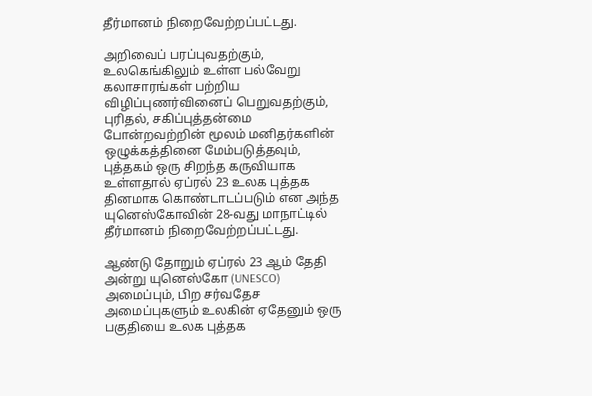தீர்மானம் நிறைவேற்றப்பட்டது.

அறிவைப் பரப்புவதற்கும், உலகெங்கிலும் உள்ள பல்வேறு கலாசாரங்கள் பற்றிய விழிப்புணர்வினைப் பெறுவதற்கும், புரிதல், சகிப்புத்தன்மை போன்றவற்றின் மூலம் மனிதர்களின் ஒழுக்கத்தினை மேம்படுத்தவும், புத்தகம் ஒரு சிறந்த கருவியாக உள்ளதால் ஏப்ரல் 23 உலக புத்தக தினமாக கொண்டாடப்படும் என அந்த யுனெஸ்கோவின் 28-வது மாநாட்டில் தீர்மானம் நிறைவேற்றப்பட்டது.

ஆண்டு தோறும் ஏப்ரல் 23 ஆம் தேதி அன்று யுனெஸ்கோ (UNESCO) அமைப்பும், பிற சர்வதேச அமைப்புகளும் உலகின் ஏதேனும் ஒரு பகுதியை உலக புத்தக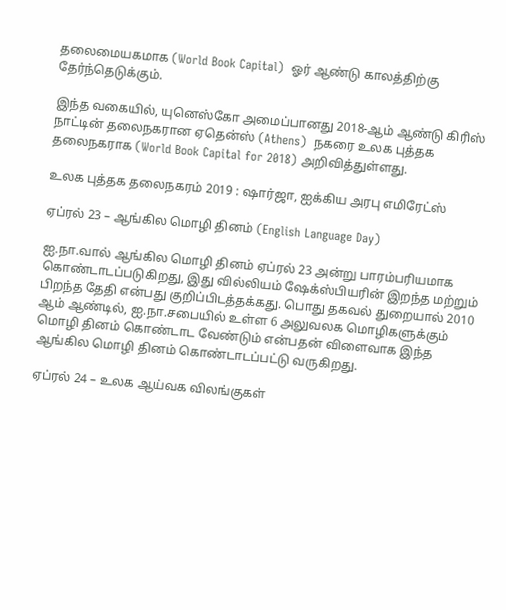தலைமையகமாக (World Book Capital)  ஓர் ஆண்டு காலத்திற்கு தேர்ந்தெடுக்கும்.

இந்த வகையில், யுனெஸ்கோ அமைப்பானது 2018-ஆம் ஆண்டு கிரிஸ் நாட்டின் தலைநகரான ஏதென்ஸ் (Athens)  நகரை உலக புத்தக தலைநகராக (World Book Capital for 2018) அறிவித்துள்ளது.

உலக புத்தக தலைநகரம் 2019 : ஷார்ஜா, ஐக்கிய அரபு எமிரேட்ஸ்

ஏப்ரல் 23 – ஆங்கில மொழி தினம் (English Language Day)

ஐ.நா.வால் ஆங்கில மொழி தினம் ஏப்ரல் 23 அன்று பாரம்பரியமாக கொண்டாடப்படுகிறது, இது வில்லியம் ஷேக்ஸ்பியரின் இறந்த மற்றும் பிறந்த தேதி என்பது குறிப்பிடத்தக்கது. பொது தகவல் துறையால் 2010 ஆம் ஆண்டில், ஐ.நா.சபையில் உள்ள 6 அலுவலக மொழிகளுக்கும் மொழி தினம் கொண்டாட வேண்டும் என்பதன் விளைவாக இந்த ஆங்கில மொழி தினம் கொண்டாடப்பட்டு வருகிறது.

ஏப்ரல் 24 – உலக ஆய்வக விலங்குகள்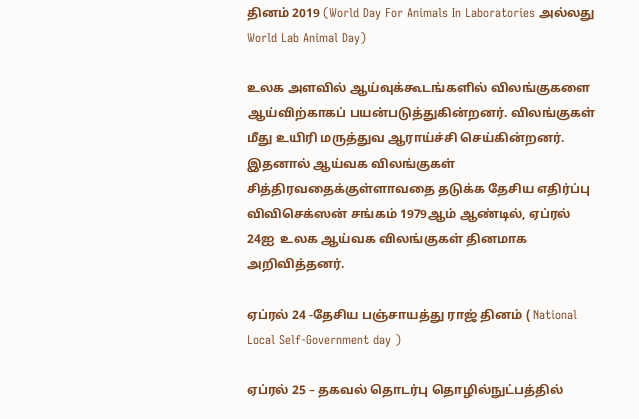தினம் 2019 (World Day For Animals In Laboratories அல்லது World Lab Animal Day)

உலக அளவில் ஆய்வுக்கூடங்களில் விலங்குகளை ஆய்விற்காகப் பயன்படுத்துகின்றனர். விலங்குகள் மீது உயிரி மருத்துவ ஆராய்ச்சி செய்கின்றனர். இதனால் ஆய்வக விலங்குகள் சித்திரவதைக்குள்ளாவதை தடுக்க தேசிய எதிர்ப்பு விவிசெக்ஸன் சங்கம் 1979ஆம் ஆண்டில், ஏப்ரல் 24ஐ  உலக ஆய்வக விலங்குகள் தினமாக அறிவித்தனர்.

ஏப்ரல் 24 -தேசிய பஞ்சாயத்து ராஜ் தினம் ( National Local Self-Government day )

ஏப்ரல் 25 – தகவல் தொடர்பு தொழில்நுட்பத்தில்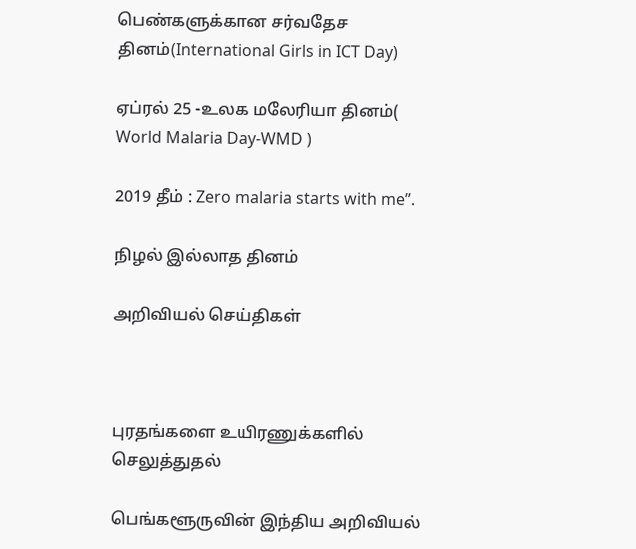பெண்களுக்கான சர்வதேச தினம்(International Girls in ICT Day)

ஏப்ரல் 25 -உலக மலேரியா தினம்( World Malaria Day-WMD )

2019 தீம் : Zero malaria starts with me”.

நிழல் இல்லாத தினம்

அறிவியல் செய்திகள்



புரதங்களை உயிரணுக்களில் செலுத்துதல்

பெங்களூருவின் இந்திய அறிவியல்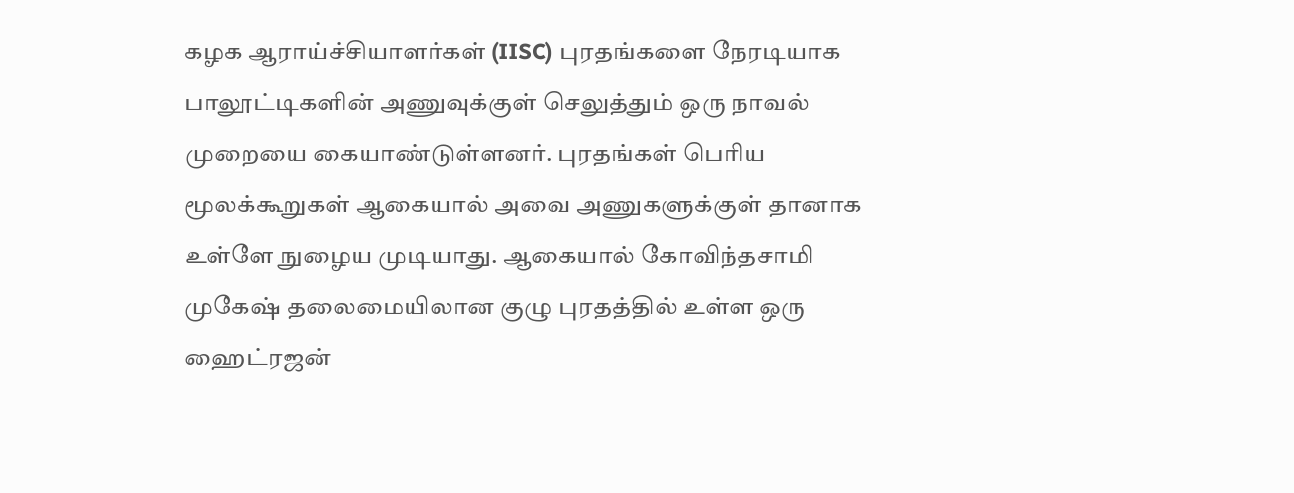கழக ஆராய்ச்சியாளர்கள் (IISC) புரதங்களை நேரடியாக பாலூட்டிகளின் அணுவுக்குள் செலுத்தும் ஒரு நாவல் முறையை கையாண்டுள்ளனர். புரதங்கள் பெரிய மூலக்கூறுகள் ஆகையால் அவை அணுகளுக்குள் தானாக உள்ளே நுழைய முடியாது. ஆகையால் கோவிந்தசாமி முகேஷ் தலைமையிலான குழு புரதத்தில் உள்ள ஒரு ஹைட்ரஜன்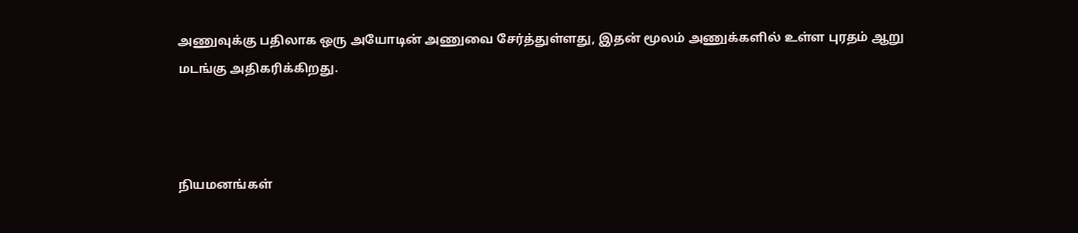அணுவுக்கு பதிலாக ஒரு அயோடின் அணுவை சேர்த்துள்ளது, இதன் மூலம் அணுக்களில் உள்ள புரதம் ஆறு மடங்கு அதிகரிக்கிறது.



நியமனங்கள்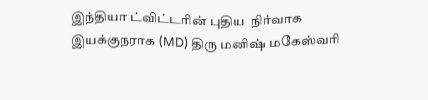இந்தியா ட்விட்டரின் புதிய  நிர்வாக இயக்குநராக (MD) திரு மனிஷ் மகேஸ்வரி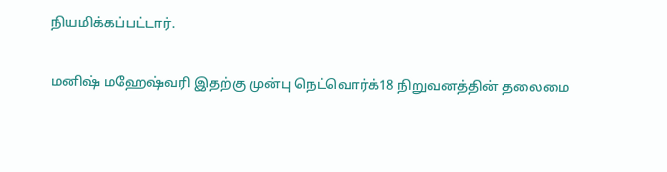நியமிக்கப்பட்டார்.

மனிஷ் மஹேஷ்வரி இதற்கு முன்பு நெட்வொர்க்18 நிறுவனத்தின் தலைமை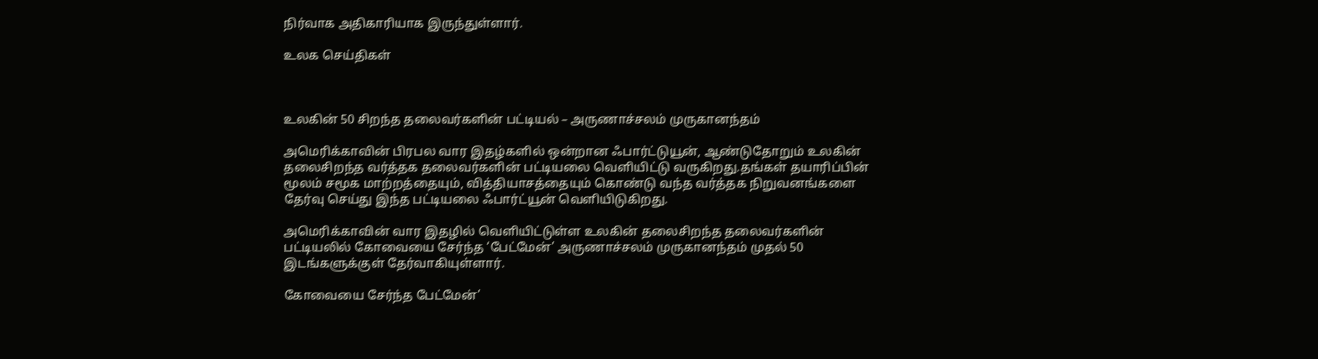நிர்வாக அதிகாரியாக இருந்துள்ளார்.

உலக செய்திகள்



உலகின் 50 சிறந்த தலைவர்களின் பட்டியல் – அருணாச்சலம் முருகானந்தம்

அமெரிக்காவின் பிரபல வார இதழ்களில் ஒன்றான ஃபார்ட்டுயூன், ஆண்டுதோறும் உலகின் தலைசிறந்த வர்த்தக தலைவர்களின் பட்டியலை வெளியிட்டு வருகிறது.தங்கள் தயாரிப்பின் மூலம் சமூக மாற்றத்தையும், வித்தியாசத்தையும் கொண்டு வந்த வர்த்தக நிறுவனங்களை தேர்வு செய்து இந்த பட்டியலை ஃபார்ட்யூன் வெளியிடுகிறது.

அமெரிக்காவின் வார இதழில் வெளியிட்டுள்ள உலகின் தலைசிறந்த தலைவர்களின் பட்டியலில் கோவையை சேர்ந்த ‘பேட்மேன்’ அருணாச்சலம் முருகானந்தம் முதல் 50 இடங்களுக்குள் தேர்வாகியுள்ளார்.

கோவையை சேர்ந்த பேட்மேன்’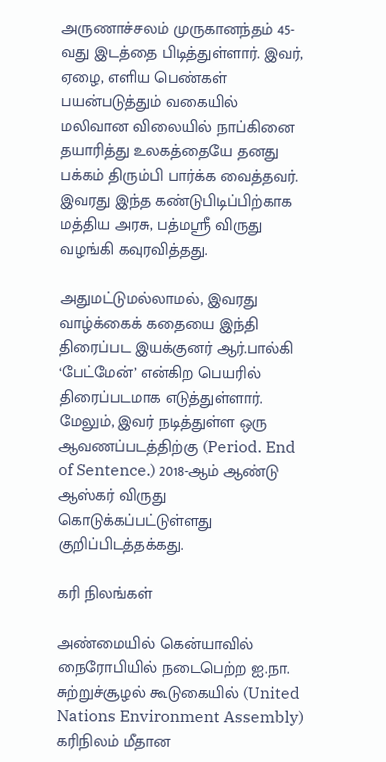அருணாச்சலம் முருகானந்தம் 45-வது இடத்தை பிடித்துள்ளார். இவர், ஏழை, எளிய பெண்கள் பயன்படுத்தும் வகையில் மலிவான விலையில் நாப்கினை தயாரித்து உலகத்தையே தனது பக்கம் திரும்பி பார்க்க வைத்தவர். இவரது இந்த கண்டுபிடிப்பிற்காக மத்திய அரசு, பத்மஶ்ரீ விருது வழங்கி கவுரவித்தது.

அதுமட்டுமல்லாமல், இவரது வாழ்க்கைக் கதையை இந்தி திரைப்பட இயக்குனர் ஆர்.பால்கி ‘பேட்மேன்’ என்கிற பெயரில் திரைப்படமாக‌ எடுத்துள்ளார். மேலும், இவர் நடித்துள்ள ஒரு ஆவணப்படத்திற்கு (Period. End of Sentence.) 2018-ஆம் ஆண்டு ஆஸ்கர் விருது கொடுக்கப்பட்டுள்ளது குறிப்பிடத்தக்கது.

கரி நிலங்கள்

அண்மையில் கென்யாவில் நைரோபியில் நடைபெற்ற ஐ.நா. சுற்றுச்சூழல் கூடுகையில் (United Nations Environment Assembly) கரிநிலம் மீதான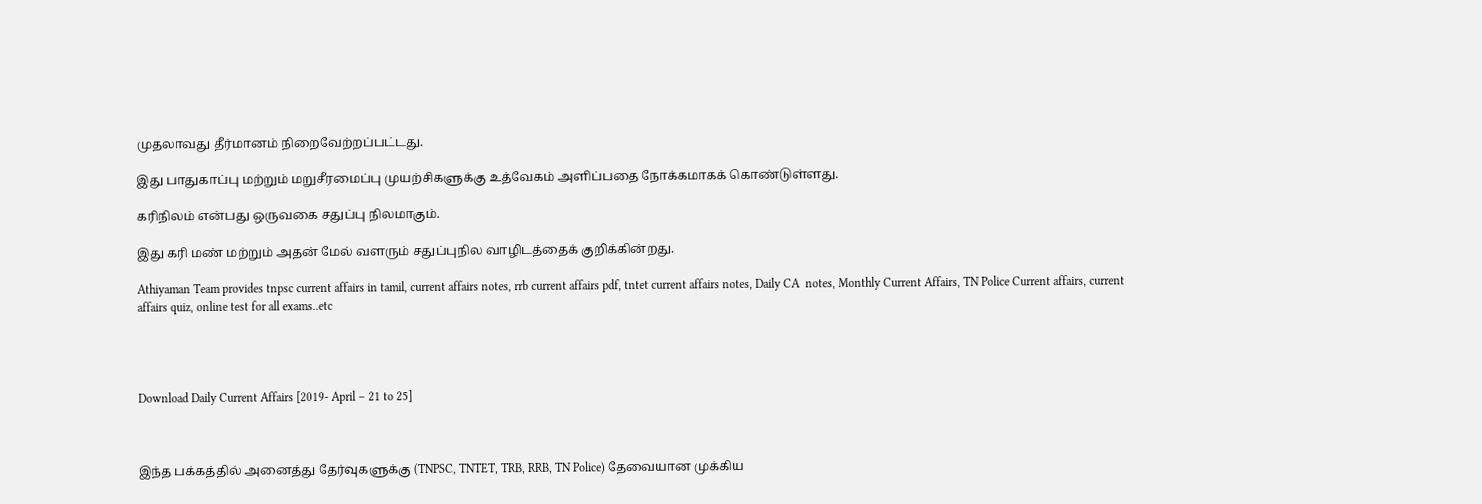முதலாவது தீர்மானம் நிறைவேற்றப்பட்டது.

இது பாதுகாப்பு மற்றும் மறுசீரமைப்பு முயற்சிகளுக்கு உத்வேகம் அளிப்பதை நோக்கமாகக் கொண்டுள்ளது.

கரிநிலம் என்பது ஒருவகை சதுப்பு நிலமாகும்.

இது கரி மண் மற்றும் அதன் மேல் வளரும் சதுப்புநில வாழிடத்தைக் குறிக்கின்றது.

Athiyaman Team provides tnpsc current affairs in tamil, current affairs notes, rrb current affairs pdf, tntet current affairs notes, Daily CA  notes, Monthly Current Affairs, TN Police Current affairs, current affairs quiz, online test for all exams..etc




Download Daily Current Affairs [2019- April – 21 to 25]



இந்த பக்கத்தில் அனைத்து தேர்வுகளுக்கு (TNPSC, TNTET, TRB, RRB, TN Police) தேவையான முக்கிய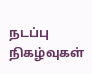நடப்பு நிகழ்வுகள்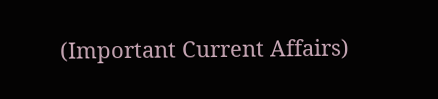(Important Current Affairs)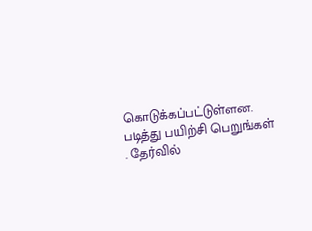கொடுக்கப்பட்டுள்ளன. படித்து பயிற்சி பெறுங்கள் . தேர்வில்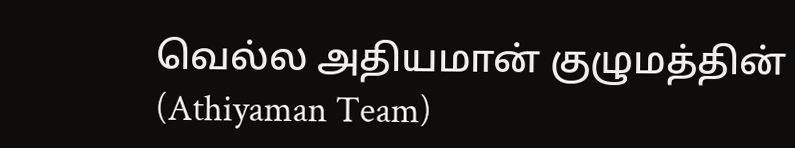வெல்ல அதியமான் குழுமத்தின் (Athiyaman Team)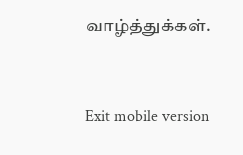வாழ்த்துக்கள்.



Exit mobile version